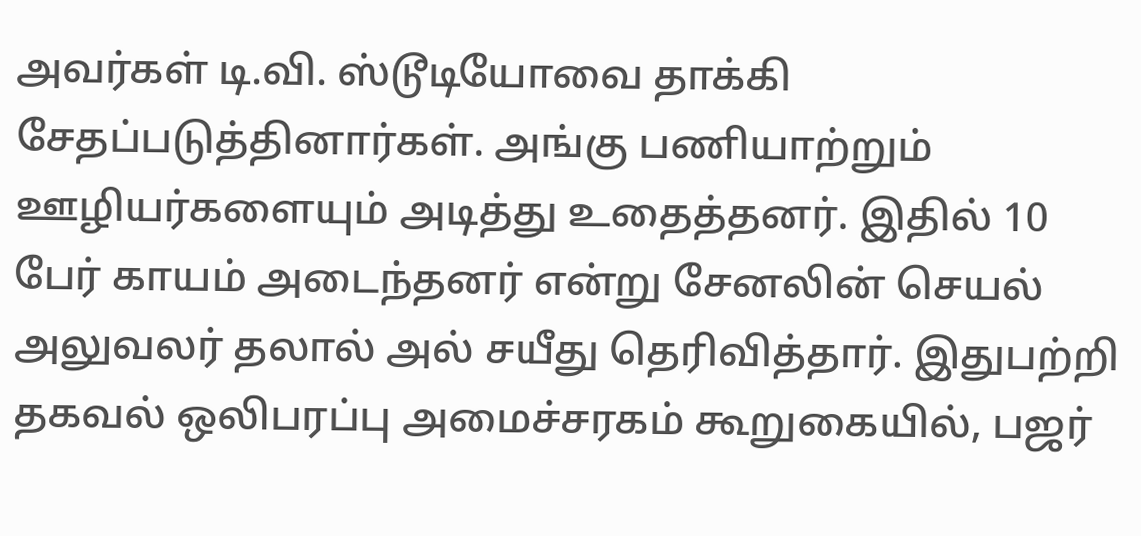அவர்கள் டி.வி. ஸ்டூடியோவை தாக்கி சேதப்படுத்தினார்கள். அங்கு பணியாற்றும் ஊழியர்களையும் அடித்து உதைத்தனர். இதில் 10 பேர் காயம் அடைந்தனர் என்று சேனலின் செயல் அலுவலர் தலால் அல் சயீது தெரிவித்தார். இதுபற்றி தகவல் ஒலிபரப்பு அமைச்சரகம் கூறுகையில், பஜர்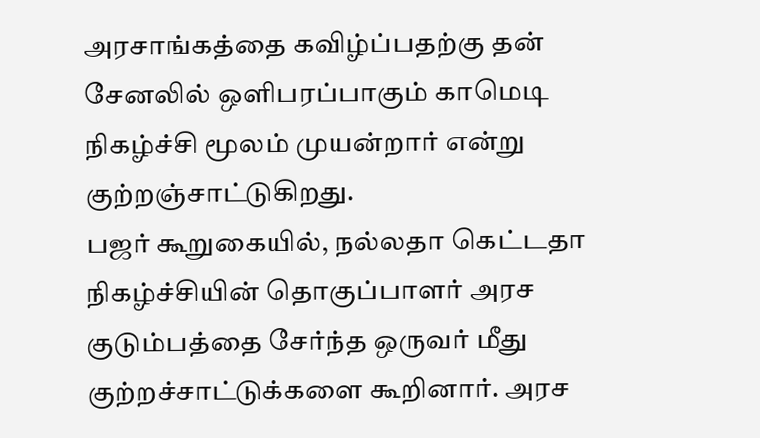அரசாங்கத்தை கவிழ்ப்பதற்கு தன் சேனலில் ஒளிபரப்பாகும் காமெடி நிகழ்ச்சி மூலம் முயன்றார் என்று குற்றஞ்சாட்டுகிறது.
பஜர் கூறுகையில், நல்லதா கெட்டதா நிகழ்ச்சியின் தொகுப்பாளர் அரச குடும்பத்தை சேர்ந்த ஒருவர் மீது குற்றச்சாட்டுக்களை கூறினார். அரச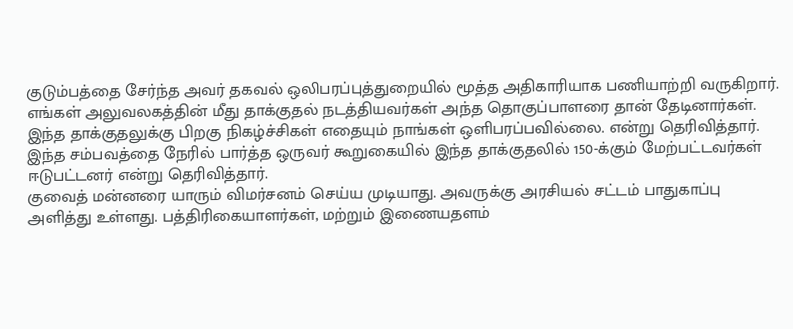குடும்பத்தை சேர்ந்த அவர் தகவல் ஒலிபரப்புத்துறையில் மூத்த அதிகாரியாக பணியாற்றி வருகிறார். எங்கள் அலுவலகத்தின் மீது தாக்குதல் நடத்தியவர்கள் அந்த தொகுப்பாளரை தான் தேடினார்கள். இந்த தாக்குதலுக்கு பிறகு நிகழ்ச்சிகள் எதையும் நாங்கள் ஒளிபரப்பவில்லை. என்று தெரிவித்தார். இந்த சம்பவத்தை நேரில் பார்த்த ஒருவர் கூறுகையில் இந்த தாக்குதலில் 150-க்கும் மேற்பட்டவர்கள் ஈடுபட்டனர் என்று தெரிவித்தார்.
குவைத் மன்னரை யாரும் விமர்சனம் செய்ய முடியாது. அவருக்கு அரசியல் சட்டம் பாதுகாப்பு அளித்து உள்ளது. பத்திரிகையாளர்கள், மற்றும் இணையதளம்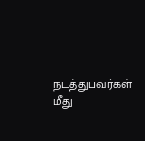நடத்துபவர்கள் மீது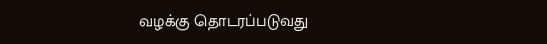வழக்கு தொடரப்படுவது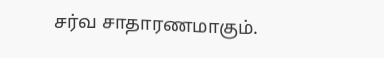சர்வ சாதாரணமாகும்.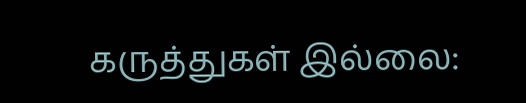கருத்துகள் இல்லை: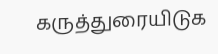கருத்துரையிடுக